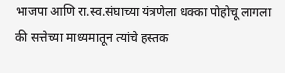भाजपा आणि रा.स्व.संघाच्या यंत्रणेला धक्का पोहोचू लागला की सत्तेच्या माध्यमातून त्यांचे हस्तक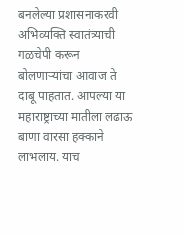बनलेल्या प्रशासनाकरवी अभिव्यक्ति स्वातंत्र्याची गळचेपी करून बोलणाऱ्यांचा आवाज ते दाबू पाहतात. आपल्या या महाराष्ट्राच्या मातीला लढाऊ बाणा वारसा हक्काने लाभलाय. याच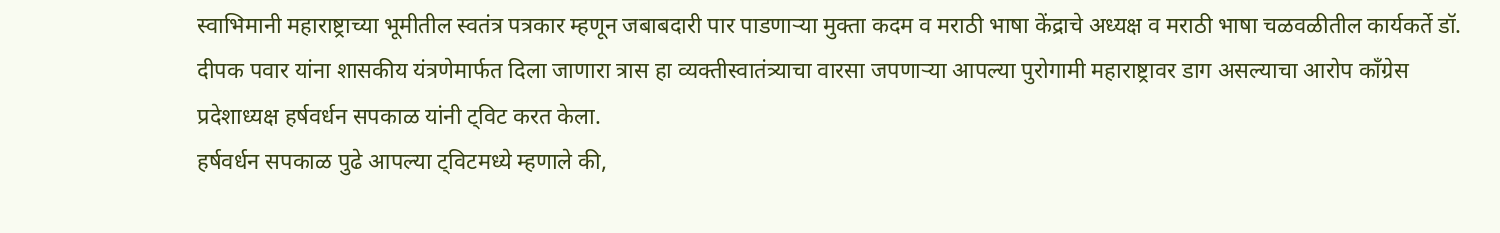स्वाभिमानी महाराष्ट्राच्या भूमीतील स्वतंत्र पत्रकार म्हणून जबाबदारी पार पाडणाऱ्या मुक्ता कदम व मराठी भाषा केंद्राचे अध्यक्ष व मराठी भाषा चळवळीतील कार्यकर्ते डॉ. दीपक पवार यांना शासकीय यंत्रणेमार्फत दिला जाणारा त्रास हा व्यक्तीस्वातंत्र्याचा वारसा जपणाऱ्या आपल्या पुरोगामी महाराष्ट्रावर डाग असल्याचा आरोप काँग्रेस प्रदेशाध्यक्ष हर्षवर्धन सपकाळ यांनी ट्विट करत केला.
हर्षवर्धन सपकाळ पुढे आपल्या ट्विटमध्ये म्हणाले की,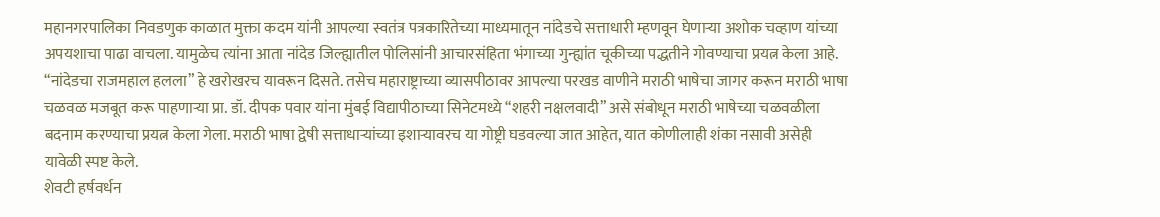महानगरपालिका निवडणुक काळात मुक्ता कदम यांनी आपल्या स्वतंत्र पत्रकारितेच्या माध्यमातून नांदेडचे सत्ताधारी म्हणवून घेणाऱ्या अशोक चव्हाण यांच्या अपयशाचा पाढा वाचला. यामुळेच त्यांना आता नांदेड जिल्ह्यातील पोलिसांनी आचारसंहिता भंगाच्या गुन्ह्यांत चूकीच्या पद्धतीने गोवण्याचा प्रयत्न केला आहे. “नांदेडचा राजमहाल हलला” हे खरोखरच यावरून दिसते. तसेच महाराष्ट्राच्या व्यासपीठावर आपल्या परखड वाणीने मराठी भाषेचा जागर करून मराठी भाषा चळवळ मजबूत करू पाहणाऱ्या प्रा. डॉ. दीपक पवार यांना मुंबई विद्यापीठाच्या सिनेटमध्ये “शहरी नक्षलवादी” असे संबोधून मराठी भाषेच्या चळवळीला बदनाम करण्याचा प्रयत्न केला गेला. मराठी भाषा द्वेषी सत्ताधाऱ्यांच्या इशाऱ्यावरच या गोष्ट्री घडवल्या जात आहेत, यात कोणीलाही शंका नसावी असेही यावेळी स्पष्ट केले.
शेवटी हर्षवर्धन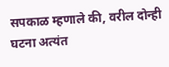सपकाळ म्हणाले की, वरील दोन्ही घटना अत्यंत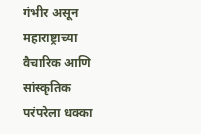गंभीर असून महाराष्ट्राच्या वैचारिक आणि सांस्कृतिक परंपरेला धक्का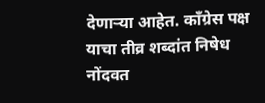देणाऱ्या आहेत. कॉंग्रेस पक्ष याचा तीव्र शब्दांत निषेध नोंदवत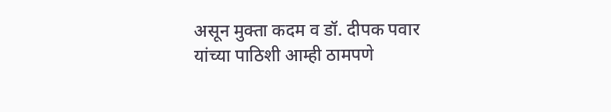असून मुक्ता कदम व डॉ. दीपक पवार यांच्या पाठिशी आम्ही ठामपणे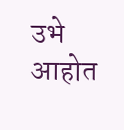उभे आहोत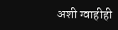अशी ग्वाहीही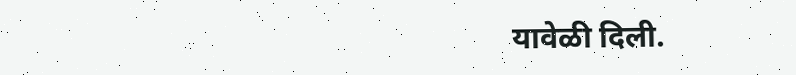यावेळी दिली.